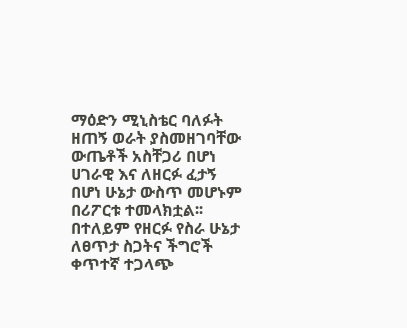ማዕድን ሚኒስቴር ባለፉት ዘጠኝ ወራት ያስመዘገባቸው ውጤቶች አስቸጋሪ በሆነ ሀገራዊ እና ለዘርፉ ፈታኝ በሆነ ሁኔታ ውስጥ መሆኑም በሪፖርቱ ተመላክቷል፡፡
በተለይም የዘርፉ የስራ ሁኔታ ለፀጥታ ስጋትና ችግሮች ቀጥተኛ ተጋላጭ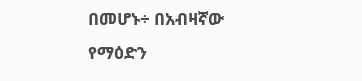በመሆኑ÷ በአብዛኛው የማዕድን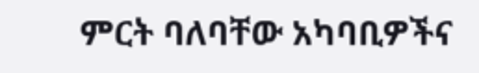ምርት ባለባቸው አካባቢዎችና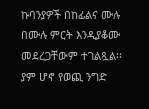ኩባንያዎች በከፊልና ሙሉ በሙሉ ምርት እንዲያቆሙ መደረጋቸውም ተገልጿል፡፡
ያም ሆኖ የወጪ ንግድ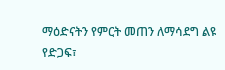ማዕድናትን የምርት መጠን ለማሳደግ ልዩ የድጋፍ፣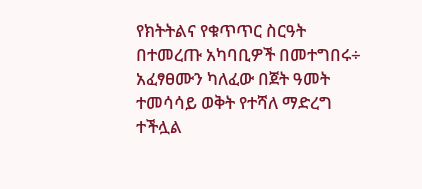የክትትልና የቁጥጥር ስርዓት በተመረጡ አካባቢዎች በመተግበሩ÷ አፈፃፀሙን ካለፈው በጀት ዓመት ተመሳሳይ ወቅት የተሻለ ማድረግ ተችሏል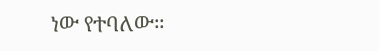ነው የተባለው።